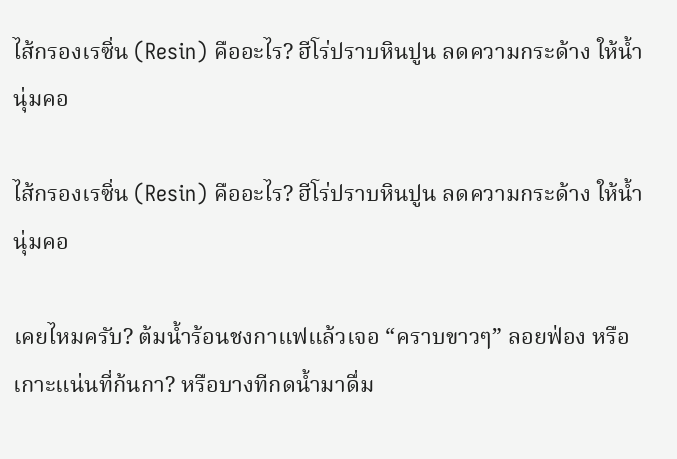ไส้กรองเรซิ่น (Resin) คืออะไร? ฮีโร่ปราบหินปูน ลดความกระด้าง ให้น้ำนุ่มคอ

ไส้กรองเรซิ่น (Resin) คืออะไร? ฮีโร่ปราบหินปูน ลดความกระด้าง ให้น้ำนุ่มคอ

เคยไหมครับ? ต้มน้ำร้อนชงกาแฟแล้วเจอ “คราบขาวๆ” ลอยฟ่อง หรือเกาะแน่นที่ก้นกา? หรือบางทีกดน้ำมาดื่ม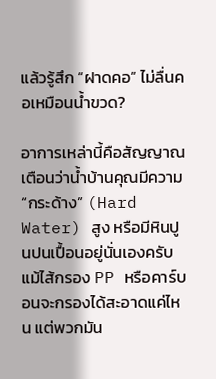แล้วรู้สึก “ฝาดคอ” ไม่ลื่นคอเหมือนน้ำขวด?

อาการเหล่านี้คือสัญญาณเตือนว่าน้ำบ้านคุณมีความ “กระด้าง” (Hard Water) สูง หรือมีหินปูนปนเปื้อนอยู่นั่นเองครับ แม้ไส้กรอง PP หรือคาร์บอนจะกรองได้สะอาดแค่ไหน แต่พวกมัน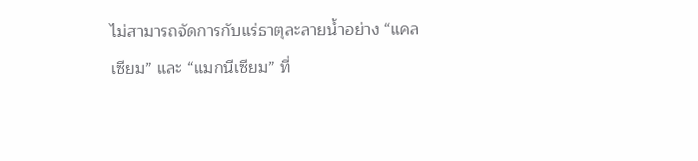ไม่สามารถจัดการกับแร่ธาตุละลายน้ำอย่าง “แคลเซียม” และ “แมกนีเซียม” ที่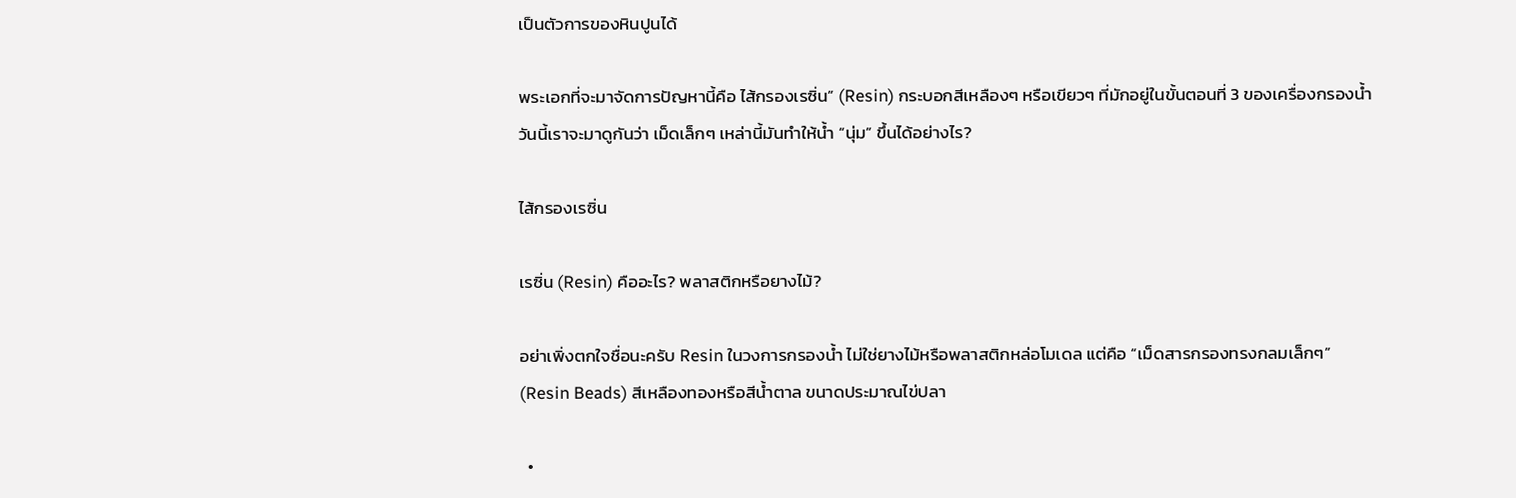เป็นตัวการของหินปูนได้

พระเอกที่จะมาจัดการปัญหานี้คือ ไส้กรองเรซิ่น” (Resin) กระบอกสีเหลืองๆ หรือเขียวๆ ที่มักอยู่ในขั้นตอนที่ 3 ของเครื่องกรองน้ำ วันนี้เราจะมาดูกันว่า เม็ดเล็กๆ เหล่านี้มันทำให้น้ำ “นุ่ม” ขึ้นได้อย่างไร?

ไส้กรองเรซิ่น

เรซิ่น (Resin) คืออะไร? พลาสติกหรือยางไม้?

อย่าเพิ่งตกใจชื่อนะครับ Resin ในวงการกรองน้ำ ไม่ใช่ยางไม้หรือพลาสติกหล่อโมเดล แต่คือ “เม็ดสารกรองทรงกลมเล็กๆ” (Resin Beads) สีเหลืองทองหรือสีน้ำตาล ขนาดประมาณไข่ปลา

  •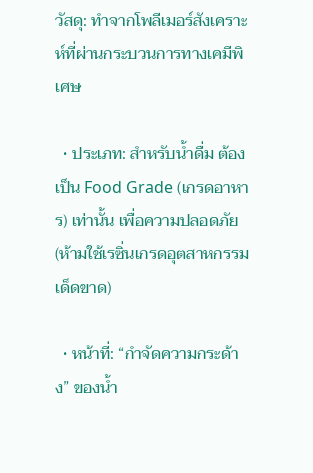วัสดุ: ทำจากโพลีเมอร์สังเคราะห์ที่ผ่านกระบวนการทางเคมีพิเศษ

  • ประเภท: สำหรับน้ำดื่ม ต้องเป็น Food Grade (เกรดอาหาร) เท่านั้น เพื่อความปลอดภัย (ห้ามใช้เรซิ่นเกรดอุตสาหกรรมเด็ดขาด)

  • หน้าที่: “กำจัดความกระด้าง” ของน้ำ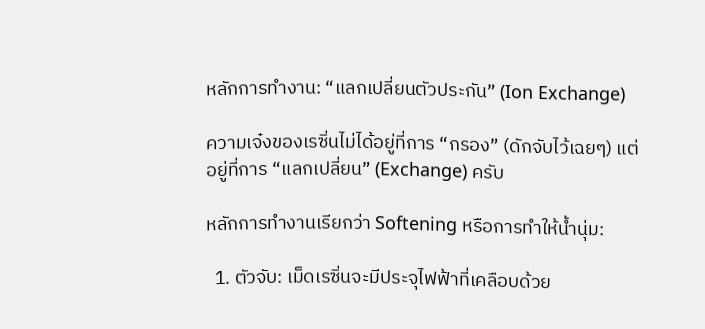หลักการทำงาน: “แลกเปลี่ยนตัวประกัน” (Ion Exchange)

ความเจ๋งของเรซิ่นไม่ได้อยู่ที่การ “กรอง” (ดักจับไว้เฉยๆ) แต่อยู่ที่การ “แลกเปลี่ยน” (Exchange) ครับ

หลักการทำงานเรียกว่า Softening หรือการทำให้น้ำนุ่ม:

  1. ตัวจับ: เม็ดเรซิ่นจะมีประจุไฟฟ้าที่เคลือบด้วย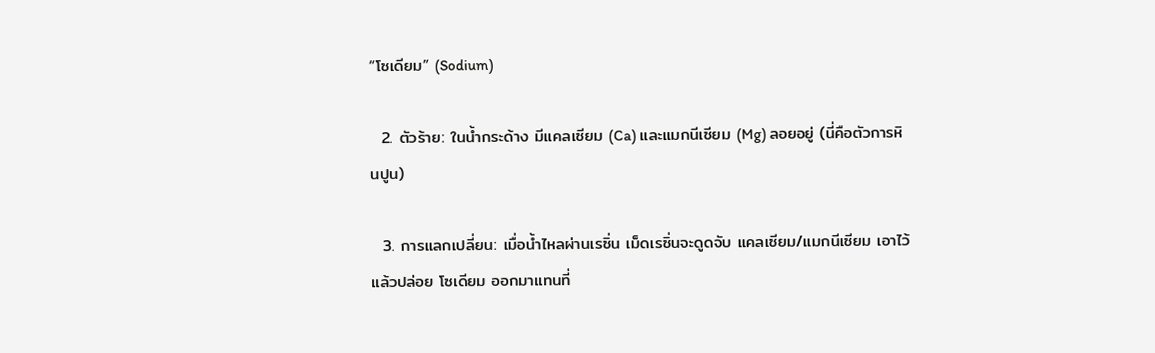“โซเดียม” (Sodium)

  2. ตัวร้าย: ในน้ำกระด้าง มีแคลเซียม (Ca) และแมกนีเซียม (Mg) ลอยอยู่ (นี่คือตัวการหินปูน)

  3. การแลกเปลี่ยน: เมื่อน้ำไหลผ่านเรซิ่น เม็ดเรซิ่นจะดูดจับ แคลเซียม/แมกนีเซียม เอาไว้ แล้วปล่อย โซเดียม ออกมาแทนที่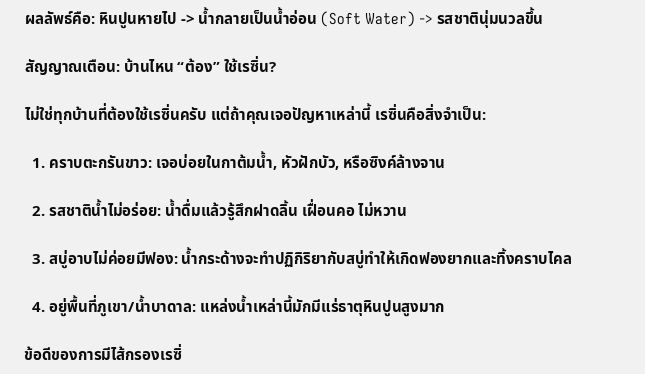ผลลัพธ์คือ: หินปูนหายไป -> น้ำกลายเป็นน้ำอ่อน (Soft Water) -> รสชาตินุ่มนวลขึ้น

สัญญาณเตือน: บ้านไหน “ต้อง” ใช้เรซิ่น?

ไม่ใช่ทุกบ้านที่ต้องใช้เรซิ่นครับ แต่ถ้าคุณเจอปัญหาเหล่านี้ เรซิ่นคือสิ่งจำเป็น:

  1. คราบตะกรันขาว: เจอบ่อยในกาต้มน้ำ, หัวฝักบัว, หรือซิงค์ล้างจาน

  2. รสชาติน้ำไม่อร่อย: น้ำดื่มแล้วรู้สึกฝาดลิ้น เฝื่อนคอ ไม่หวาน

  3. สบู่อาบไม่ค่อยมีฟอง: น้ำกระด้างจะทำปฏิกิริยากับสบู่ทำให้เกิดฟองยากและทิ้งคราบไคล

  4. อยู่พื้นที่ภูเขา/น้ำบาดาล: แหล่งน้ำเหล่านี้มักมีแร่ธาตุหินปูนสูงมาก

ข้อดีของการมีไส้กรองเรซิ่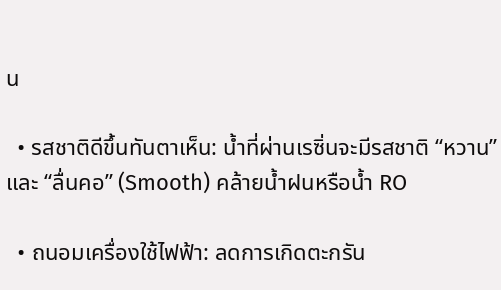น

  • รสชาติดีขึ้นทันตาเห็น: น้ำที่ผ่านเรซิ่นจะมีรสชาติ “หวาน” และ “ลื่นคอ” (Smooth) คล้ายน้ำฝนหรือน้ำ RO

  • ถนอมเครื่องใช้ไฟฟ้า: ลดการเกิดตะกรัน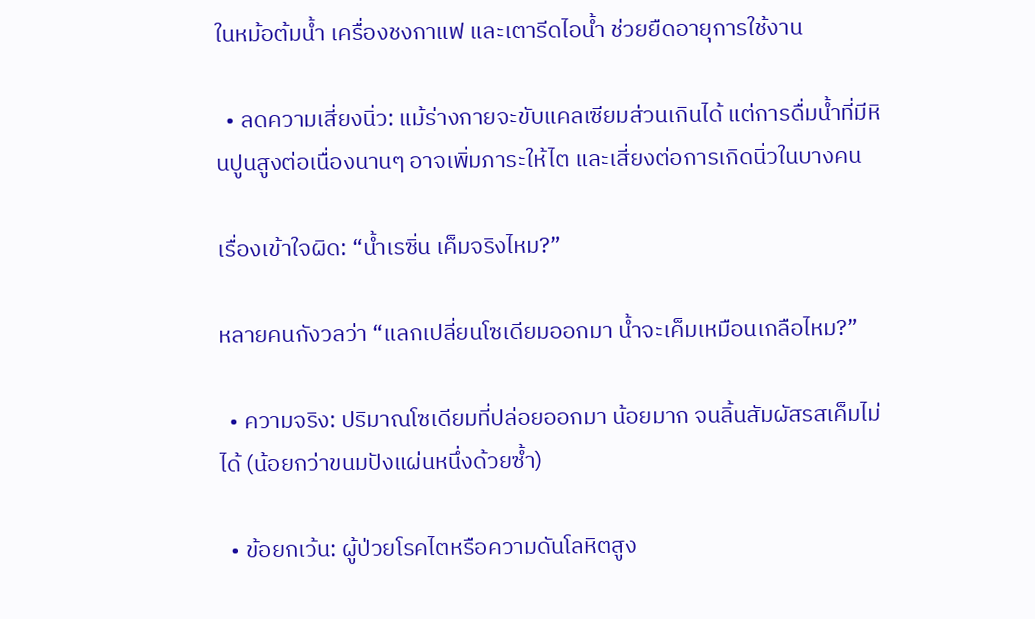ในหม้อต้มน้ำ เครื่องชงกาแฟ และเตารีดไอน้ำ ช่วยยืดอายุการใช้งาน

  • ลดความเสี่ยงนิ่ว: แม้ร่างกายจะขับแคลเซียมส่วนเกินได้ แต่การดื่มน้ำที่มีหินปูนสูงต่อเนื่องนานๆ อาจเพิ่มภาระให้ไต และเสี่ยงต่อการเกิดนิ่วในบางคน

เรื่องเข้าใจผิด: “น้ำเรซิ่น เค็มจริงไหม?”

หลายคนกังวลว่า “แลกเปลี่ยนโซเดียมออกมา น้ำจะเค็มเหมือนเกลือไหม?”

  • ความจริง: ปริมาณโซเดียมที่ปล่อยออกมา น้อยมาก จนลิ้นสัมผัสรสเค็มไม่ได้ (น้อยกว่าขนมปังแผ่นหนึ่งด้วยซ้ำ)

  • ข้อยกเว้น: ผู้ป่วยโรคไตหรือความดันโลหิตสูง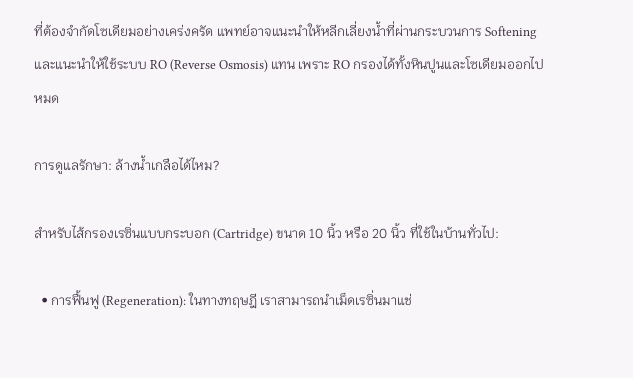ที่ต้องจำกัดโซเดียมอย่างเคร่งครัด แพทย์อาจแนะนำให้หลีกเลี่ยงน้ำที่ผ่านกระบวนการ Softening และแนะนำให้ใช้ระบบ RO (Reverse Osmosis) แทน เพราะ RO กรองได้ทั้งหินปูนและโซเดียมออกไปหมด

การดูแลรักษา: ล้างน้ำเกลือได้ไหม?

สำหรับไส้กรองเรซิ่นแบบกระบอก (Cartridge) ขนาด 10 นิ้ว หรือ 20 นิ้ว ที่ใช้ในบ้านทั่วไป:

  • การฟื้นฟู (Regeneration): ในทางทฤษฎี เราสามารถนำเม็ดเรซิ่นมาแช่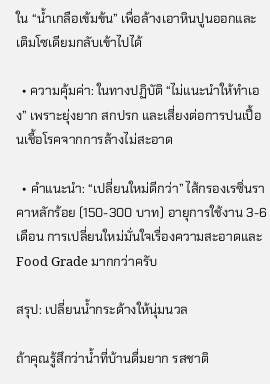ใน “น้ำเกลือเข้มข้น” เพื่อล้างเอาหินปูนออกและเติมโซเดียมกลับเข้าไปได้

  • ความคุ้มค่า: ในทางปฏิบัติ “ไม่แนะนำให้ทำเอง” เพราะยุ่งยาก สกปรก และเสี่ยงต่อการปนเปื้อนเชื้อโรคจากการล้างไม่สะอาด

  • คำแนะนำ: “เปลี่ยนใหม่ดีกว่า” ไส้กรองเรซิ่นราคาหลักร้อย (150-300 บาท) อายุการใช้งาน 3-6 เดือน การเปลี่ยนใหม่มั่นใจเรื่องความสะอาดและ Food Grade มากกว่าครับ

สรุป: เปลี่ยนน้ำกระด้างให้นุ่มนวล

ถ้าคุณรู้สึกว่าน้ำที่บ้านดื่มยาก รสชาติ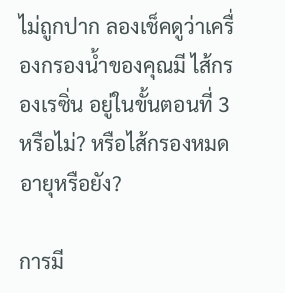ไม่ถูกปาก ลองเช็คดูว่าเครื่องกรองน้ำของคุณมี ไส้กรองเรซิ่น อยู่ในขั้นตอนที่ 3 หรือไม่? หรือไส้กรองหมดอายุหรือยัง?

การมี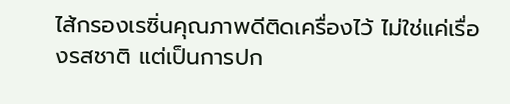ไส้กรองเรซิ่นคุณภาพดีติดเครื่องไว้ ไม่ใช่แค่เรื่องรสชาติ แต่เป็นการปก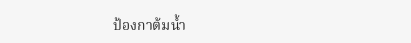ป้องกาต้มน้ำ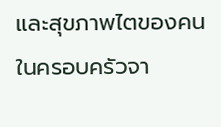และสุขภาพไตของคนในครอบครัวจา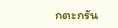กตะกรัน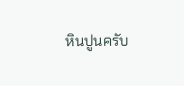หินปูนครับ